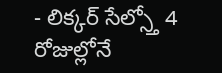- లిక్కర్ సేల్స్తో 4 రోజుల్లోనే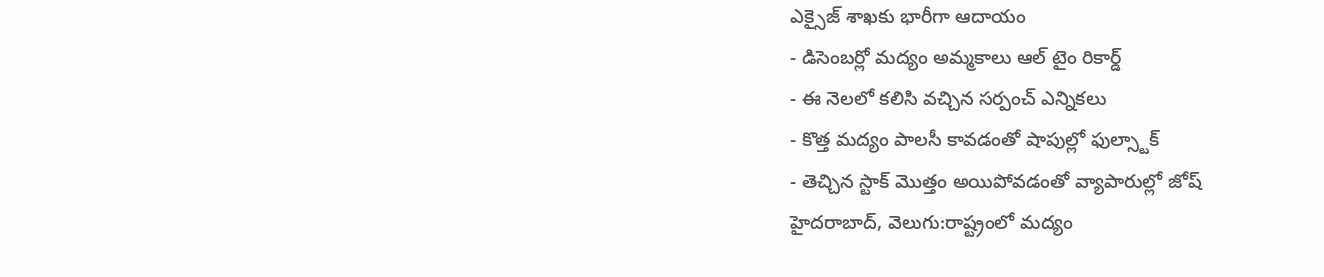ఎక్సైజ్ శాఖకు భారీగా ఆదాయం
- డిసెంబర్లో మద్యం అమ్మకాలు ఆల్ టైం రికార్డ్
- ఈ నెలలో కలిసి వచ్చిన సర్పంచ్ ఎన్నికలు
- కొత్త మద్యం పాలసీ కావడంతో షాపుల్లో ఫుల్స్టాక్
- తెచ్చిన స్టాక్ మొత్తం అయిపోవడంతో వ్యాపారుల్లో జోష్
హైదరాబాద్, వెలుగు:రాష్ట్రంలో మద్యం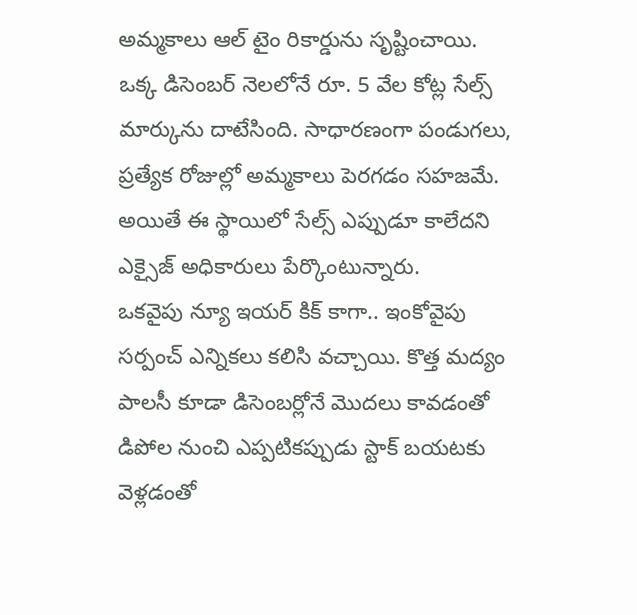అమ్మకాలు ఆల్ టైం రికార్డును సృష్టించాయి. ఒక్క డిసెంబర్ నెలలోనే రూ. 5 వేల కోట్ల సేల్స్ మార్కును దాటేసింది. సాధారణంగా పండుగలు, ప్రత్యేక రోజుల్లో అమ్మకాలు పెరగడం సహజమే. అయితే ఈ స్థాయిలో సేల్స్ ఎప్పుడూ కాలేదని ఎక్సైజ్ అధికారులు పేర్కొంటున్నారు.
ఒకవైపు న్యూ ఇయర్ కిక్ కాగా.. ఇంకోవైపు సర్పంచ్ ఎన్నికలు కలిసి వచ్చాయి. కొత్త మద్యం పాలసీ కూడా డిసెంబర్లోనే మొదలు కావడంతో డిపోల నుంచి ఎప్పటికప్పుడు స్టాక్ బయటకు వెళ్లడంతో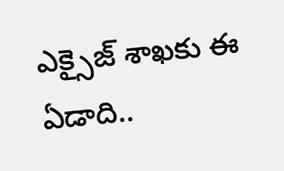ఎక్సైజ్ శాఖకు ఈ ఏడాది..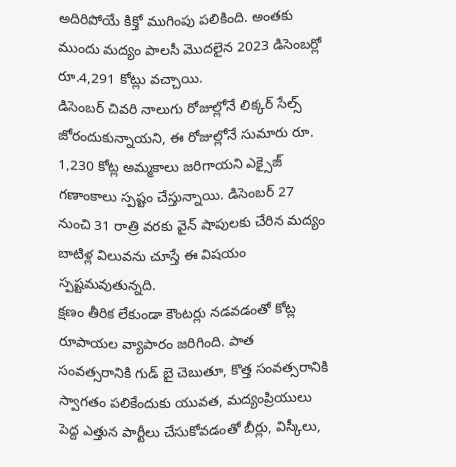అదిరిపోయే కిక్తో ముగింపు పలికింది. అంతకు ముందు మద్యం పాలసీ మొదలైన 2023 డిసెంబర్లో రూ.4,291 కోట్లు వచ్చాయి.
డిసెంబర్ చివరి నాలుగు రోజుల్లోనే లిక్కర్ సేల్స్ జోరందుకున్నాయని, ఈ రోజుల్లోనే సుమారు రూ. 1,230 కోట్ల అమ్మకాలు జరిగాయని ఎక్సైజ్ గణాంకాలు స్పష్టం చేస్తున్నాయి. డిసెంబర్ 27 నుంచి 31 రాత్రి వరకు వైన్ షాపులకు చేరిన మద్యం బాటిళ్ల విలువను చూస్తే ఈ విషయం స్పష్టమవుతున్నది.
క్షణం తీరిక లేకుండా కౌంటర్లు నడవడంతో కోట్ల రూపాయల వ్యాపారం జరిగింది. పాత సంవత్సరానికి గుడ్ బై చెబుతూ, కొత్త సంవత్సరానికి స్వాగతం పలికేందుకు యువత, మద్యంప్రియులు పెద్ద ఎత్తున పార్టీలు చేసుకోవడంతో బీర్లు, విస్కీలు,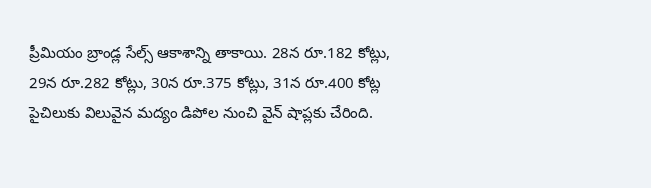ప్రీమియం బ్రాండ్ల సేల్స్ ఆకాశాన్ని తాకాయి. 28న రూ.182 కోట్లు, 29న రూ.282 కోట్లు, 30న రూ.375 కోట్లు, 31న రూ.400 కోట్ల పైచిలుకు విలువైన మద్యం డిపోల నుంచి వైన్ షాప్లకు చేరింది.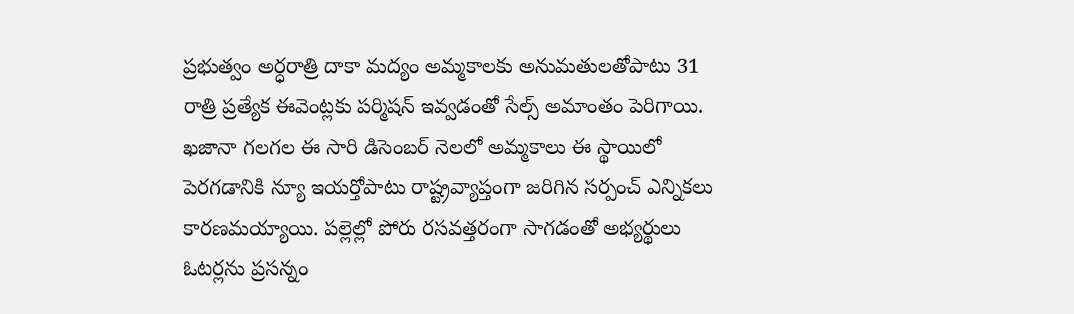ప్రభుత్వం అర్ధరాత్రి దాకా మద్యం అమ్మకాలకు అనుమతులతోపాటు 31 రాత్రి ప్రత్యేక ఈవెంట్లకు పర్మిషన్ ఇవ్వడంతో సేల్స్ అమాంతం పెరిగాయి.
ఖజానా గలగల ఈ సారి డిసెంబర్ నెలలో అమ్మకాలు ఈ స్థాయిలో పెరగడానికి న్యూ ఇయర్తోపాటు రాష్ట్రవ్యాప్తంగా జరిగిన సర్పంచ్ ఎన్నికలు కారణమయ్యాయి. పల్లెల్లో పోరు రసవత్తరంగా సాగడంతో అభ్యర్థులు ఓటర్లను ప్రసన్నం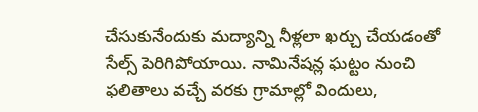చేసుకునేందుకు మద్యాన్ని నీళ్లలా ఖర్చు చేయడంతో సేల్స్ పెరిగిపోయాయి. నామినేషన్ల ఘట్టం నుంచి ఫలితాలు వచ్చే వరకు గ్రామాల్లో విందులు,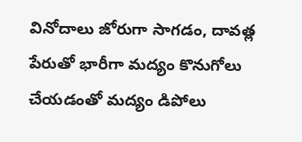వినోదాలు జోరుగా సాగడం, దావత్ల పేరుతో భారీగా మద్యం కొనుగోలు చేయడంతో మద్యం డిపోలు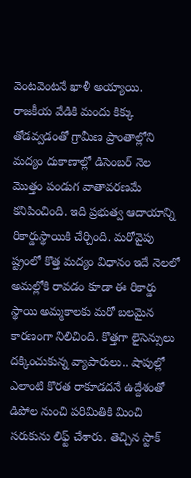వెంటవెంటనే ఖాళీ అయ్యాయి.
రాజకీయ వేడికి మందు కిక్కు తోడవ్వడంతో గ్రామీణ ప్రాంతాల్లోని మద్యం దుకాణాల్లో డిసెంబర్ నెల మొత్తం పండుగ వాతావరణమే కనిపించింది. ఇది ప్రభుత్వ ఆదాయాన్ని రికార్డుస్థాయికి చేర్చింది. మరోవైపు ష్ట్రంలో కొత్త మద్యం విధానం ఇదే నెలలో అమల్లోకి రావడం కూడా ఈ రికార్డు స్థాయి అమ్మకాలకు మరో బలమైన కారణంగా నిలిచింది. కొత్తగా లైసెన్సులు దక్కించుకున్న వ్యాపారులు.. షాపుల్లో ఎలాంటి కొరత రాకూడదనే ఉద్దేశంతో డిపోల నుంచి పరిమితికి మించి సరుకును లిఫ్ట్ చేశారు. తెచ్చిన స్టాక్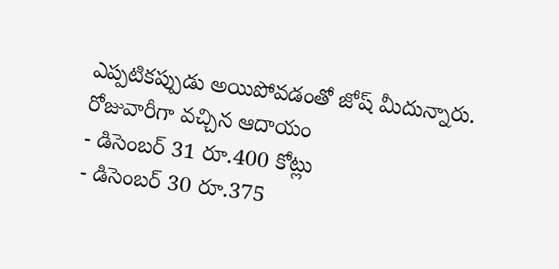ఎప్పటికప్పుడు అయిపోవడంతో జోష్ మీదున్నారు.
రోజువారీగా వచ్చిన ఆదాయం
- డిసెంబర్ 31 రూ.400 కోట్లు
- డిసెంబర్ 30 రూ.375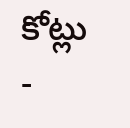కోట్లు
-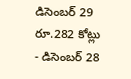డిసెంబర్ 29 రూ.282 కోట్లు
- డిసెంబర్ 28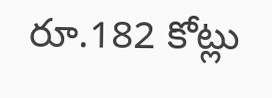రూ.182 కోట్లు